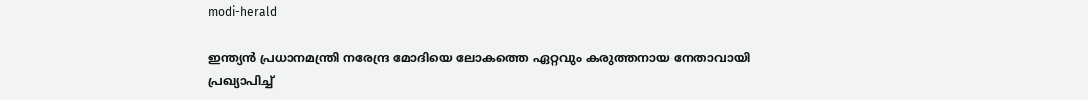modi-herald

ഇന്ത്യൻ പ്രധാനമന്ത്രി നരേന്ദ്ര മോദിയെ ലോകത്തെ ഏറ്റവും കരുത്തനായ നേതാവായി പ്രഖ്യാപിച്ച്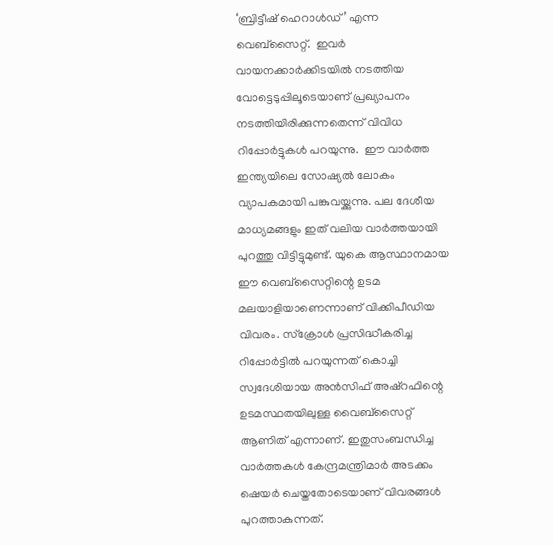‘ബ്രിട്ടീഷ് ഹെറാൾഡ്’ എന്ന വെബ്‌സൈറ്റ്.  ഇവർ വായനക്കാർക്കിടയിൽ നടത്തിയ വോട്ടെടുപ്പിലൂടെയാണ് പ്രഖ്യാപനം നടത്തിയിരിക്കുന്നതെന്ന് വിവിധ റിപ്പോര്‍ട്ടുകള്‍ പറയുന്നു.  ഈ വാർത്ത ഇന്ത്യയിലെ സോഷ്യൽ ലോകം വ്യാപകമായി പങ്കുവയ്ക്കുന്നു. പല ദേശീയ മാധ്യമങ്ങളും ഇത് വലിയ വാർത്തയായി പുറത്തു വിട്ടിട്ടുമുണ്ട്. യുകെ ആസ്ഥാനമായ ഈ വെബ്സൈറ്റിന്റെ ഉടമ മലയാളിയാണെന്നാണ് വിക്കിപീഡിയ വിവരം. സ്ക്രോൾ പ്രസിദ്ധീകരിച്ച റിപ്പോര്‍ട്ടിൽ പറയുന്നത് കൊച്ചി സ്വദേശിയായ അൻസിഫ് അഷ്‌റഫിന്റെ ഉടമസ്ഥതയിലുള്ള വൈബ്സൈറ്റ് ആണിത് എന്നാണ്. ഇതുസംബന്ധിച്ച വാര്‍ത്തകള്‍ കേന്ദ്രമന്ത്രിമാര്‍ അടക്കം ഷെയര്‍ ചെയ്തതോടെയാണ് വിവരങ്ങള്‍ പുറത്താകുന്നത്.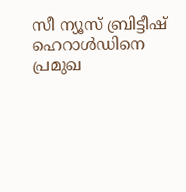സീ ന്യൂസ് ബ്രിട്ടീഷ് ഹെറാൾഡിനെ പ്രമുഖ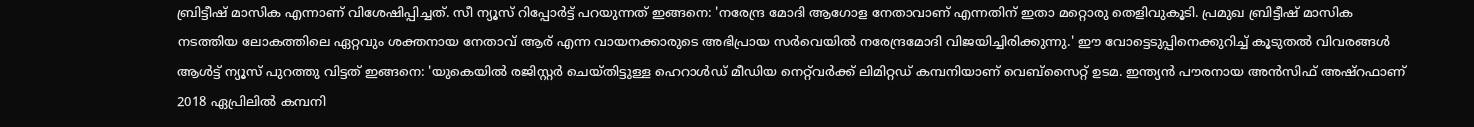ബ്രിട്ടീഷ് മാസിക എന്നാണ് വിശേഷിപ്പിച്ചത്. സീ ന്യൂസ് റിപ്പോര്‍ട്ട് പറയുന്നത് ഇങ്ങനെ: 'നരേന്ദ്ര മോദി ആഗോള നേതാവാണ് എന്നതിന് ഇതാ മറ്റൊരു തെളിവുകൂടി. പ്രമുഖ ബ്രിട്ടീഷ് മാസിക നടത്തിയ ലോകത്തിലെ ഏറ്റവും ശക്തനായ നേതാവ് ആര് എന്ന വായനക്കാരുടെ അഭിപ്രായ സർവെയിൽ നരേന്ദ്രമോദി വിജയിച്ചിരിക്കുന്നു.' ഈ വോട്ടെടുപ്പിനെക്കുറിച്ച് കൂടുതൽ വിവരങ്ങൾ ആൾട്ട് ന്യൂസ് പുറത്തു വിട്ടത് ഇങ്ങനെ: 'യുകെയിൽ രജിസ്റ്റർ ചെയ്തിട്ടുള്ള ഹെറാൾഡ് മീഡിയ നെറ്റ്‌വർക്ക് ലിമിറ്റഡ് കമ്പനിയാണ് വെബ്‌സൈറ്റ് ഉടമ. ഇന്ത്യൻ പൗരനായ അൻസിഫ് അഷ്‌റഫാണ് 2018 ഏപ്രിലിൽ കമ്പനി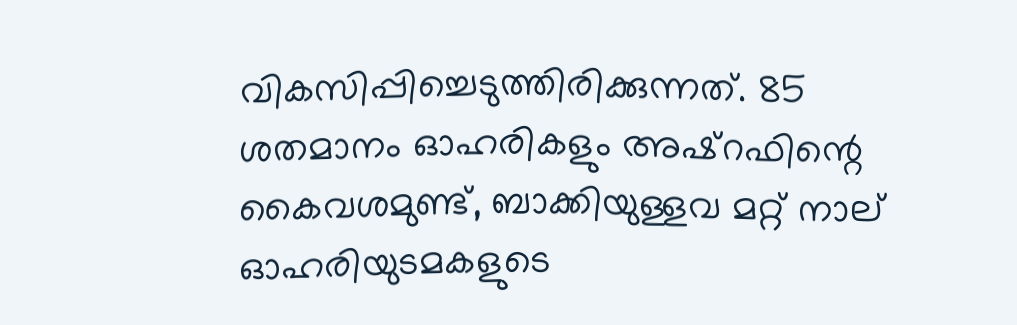വികസിപ്പിച്ചെടുത്തിരിക്കുന്നത്. 85 ശതമാനം ഓഹരികളും അഷ്‌റഫിന്റെ കൈവശമുണ്ട്, ബാക്കിയുള്ളവ മറ്റ് നാല് ഓഹരിയുടമകളുടെ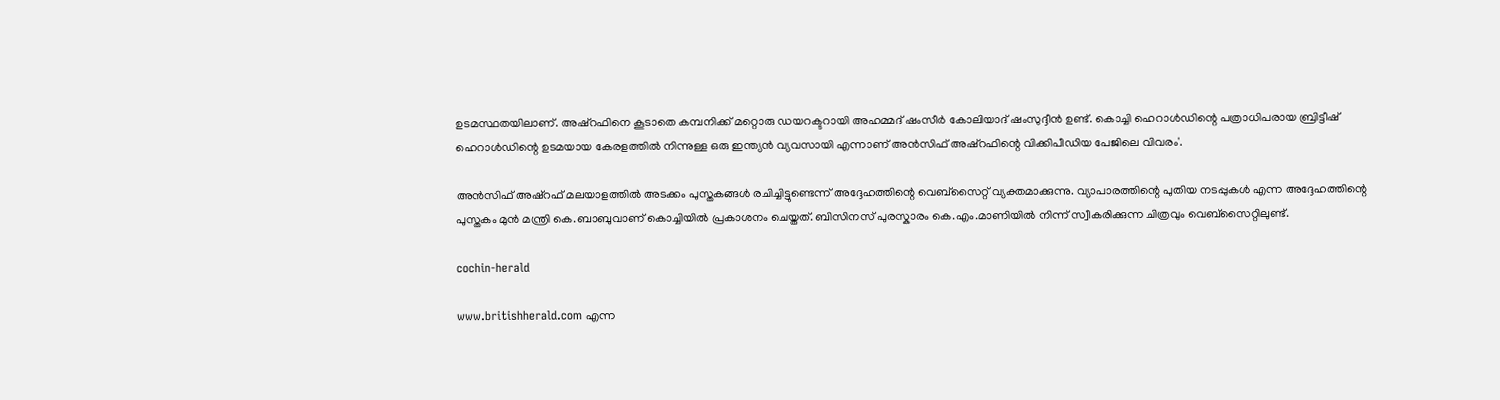ഉടമസ്ഥതയിലാണ്. അഷ്‌റഫിനെ കൂടാതെ കമ്പനിക്ക് മറ്റൊരു ഡയറക്ടറായി അഹമ്മദ് ഷംസീർ കോലിയാദ് ഷംസുദ്ദീൻ ഉണ്ട്. കൊച്ചി ഹെറാൾഡിന്റെ പത്രാധിപരായ ബ്രിട്ടീഷ് ഹെറാൾഡിന്റെ ഉടമയായ കേരളത്തിൽ നിന്നുള്ള ഒരു ഇന്ത്യൻ വ്യവസായി എന്നാണ് അൻസിഫ് അഷ്‌റഫിന്റെ വിക്കിപീഡിയ പേജിലെ വിവരം'.

അന്‍സിഫ് അഷ്റഫ് മലയാളത്തില്‍ അടക്കം പുസ്തകങ്ങള്‍ രചിച്ചിട്ടുണ്ടെന്ന് അദ്ദേഹത്തിന്റെ വെബ്സൈറ്റ് വ്യക്തമാക്കുന്നു. വ്യാപാരത്തിന്റെ പുതിയ നടപ്പുകള്‍ എന്ന അദ്ദേഹത്തിന്റെ പുസ്തകം മുന്‍ മന്ത്രി കെ.ബാബുവാണ് കൊച്ചിയില്‍ പ്രകാശനം ചെയ്തത്. ബിസിനസ് പുരസ്കാരം കെ.എം.മാണിയില്‍ നിന്ന് സ്വീകരിക്കുന്ന ചിത്രവും വെബ്സൈറ്റിലുണ്ട്.

cochin-herald

www.britishherald.com എന്ന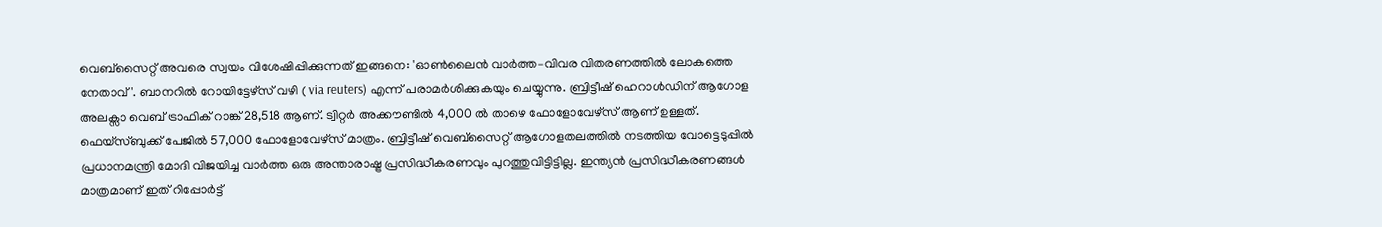വെബ്സൈറ്റ് അവരെ സ്വയം വിശേഷിപ്പിക്കുന്നത് ഇങ്ങനെ: 'ഓൺലൈൻ വാർത്ത–വിവര വിതരണത്തിൽ ലോകത്തെ നേതാവ്'. ബാനറിൽ റോയിട്ടേഴ്സ് വഴി ( via reuters) എന്ന് പരാമർശിക്കുകയും ചെയ്യുന്നു. ബ്രിട്ടീഷ് ഹെറാൾഡിന് ആഗോള അലക്സാ വെബ് ട്രാഫിക് റാങ്ക് 28,518 ആണ്. ട്വിറ്റർ അക്കൗണ്ടിൽ 4,000 ൽ താഴെ ഫോളോവേഴ്‌സ് ആണ് ഉള്ളത്. ഫ‌െയ്സ്ബുക്ക് പേജിൽ 57,000 ഫോളോവേഴ്‌സ് മാത്രം. ബ്രിട്ടീഷ് വെബ്‌സൈറ്റ് ആഗോളതലത്തിൽ നടത്തിയ വോട്ടെടുപ്പിൽ പ്രധാനമന്ത്രി മോദി വിജയിച്ച വാർത്ത ഒരു അന്താരാഷ്ട്ര പ്രസിദ്ധീകരണവും പുറത്തുവിട്ടിട്ടില്ല. ഇന്ത്യൻ പ്രസിദ്ധീകരണങ്ങൾ മാത്രമാണ് ഇത് റിപ്പോര്‍ട്ട്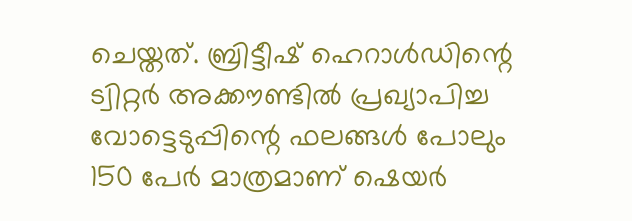ചെയ്തത്. ബ്രിട്ടീഷ് ഹെറാൾഡിന്റെ ട്വിറ്റർ അക്കൗണ്ടിൽ പ്രഖ്യാപിച്ച വോട്ടെടുപ്പിന്റെ ഫലങ്ങൾ പോലും 150 പേർ മാത്രമാണ് ഷെയർ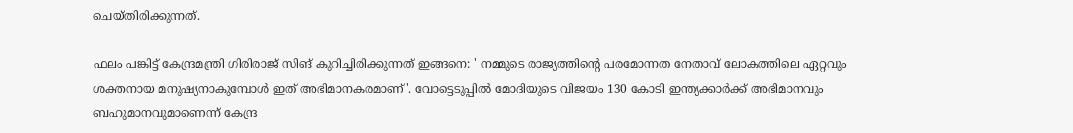ചെയ്തിരിക്കുന്നത്.

ഫലം പങ്കിട്ട് കേന്ദ്രമന്ത്രി ഗിരിരാജ് സിങ് കുറിച്ചിരിക്കുന്നത് ഇങ്ങനെ: ' നമ്മുടെ രാജ്യത്തിന്റെ പരമോന്നത നേതാവ് ലോകത്തിലെ ഏറ്റവും ശക്തനായ മനുഷ്യനാകുമ്പോൾ ഇത് അഭിമാനകരമാണ്'. വോട്ടെടുപ്പിൽ മോദിയുടെ വിജയം 130 കോടി ഇന്ത്യക്കാർക്ക് അഭിമാനവും ബഹുമാനവുമാണെന്ന് കേന്ദ്ര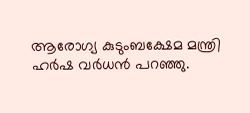ആരോഗ്യ കുടുംബക്ഷേമ മന്ത്രി ഹർഷ വർധൻ പറഞ്ഞു.